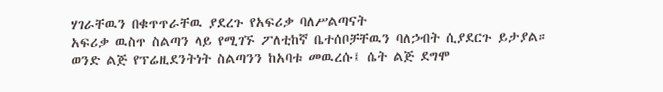ሃገራቸዉን በቁጥጥራቸዉ ያደረጉ የአፍሪቃ ባለሥልጣናት
አፍሪቃ ዉስጥ ስልጣን ላይ የሚገኙ ፖለቲከኛ ቤተሰቦቻቸዉን ባለኃብት ሲያደርጉ ይታያል። ወንድ ልጅ የፕሬዚደንትነት ስልጣንን ከአባቱ መዉረሱ፤ ሴት ልጅ ደግሞ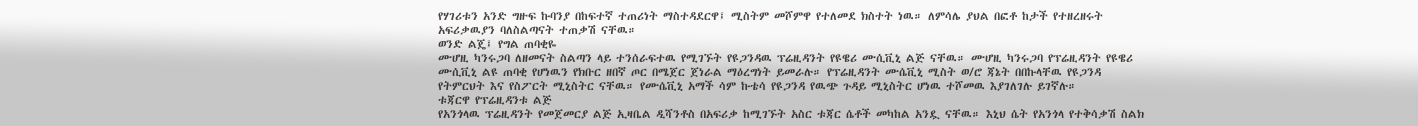የሃገሪቱን አንድ ግዙፍ ኩባንያ በከፍተኛ ተጠሪነት ማስተዳደርዋ፤ ሚስትም መሾምዋ የተለመደ ክስተት ነዉ። ለምሳሌ ያህል በፎቶ ከታች የተዘረዘሩት አፍሪቃዉያን ባለስልጣናት ተጠቃሽ ናቸዉ።
ወንድ ልጄ፤ የግል ጠባቂዬ
ሙሆዚ ካንሩጋባ ለዘመናት ስልጣን ላይ ተንሰራፍተዉ የሚገኙት የዩጋንዳዉ ፕሬዚዳንት የዩዌሪ ሙሲቪኒ ልጅ ናቸዉ። ሙሆዚ ካንሩጋባ የፕሬዚዳንት የዩዌሪ ሙሲቪኒ ልዩ ጠባቂ የሆነዉን የክቡር ዘበኛ ጦር በሜጀር ጀነራል ማዕረግነት ይመራሉ። የፕሬዚዳንት ሙሴቪኒ ሚስት ወ/ሮ ጃኔት በበኩላቸዉ የዩጋንዳ የትምርህት እና የስፖርት ሚኒስትር ናቸዉ። የሙሴቪኒ አማች ሳም ኩቴሳ የዩጋንዳ የዉጭ ጉዳይ ሚኒስትር ሆነዉ ተሾመዉ እያገለገሉ ይገኛሉ።
ቱጃርዋ የፕሬዚዳንቱ ልጅ
የአንጎላዉ ፕሬዚዳንት የመጀመርያ ልጅ ኢዛቤል ዲሻንቶስ በአፍሪቃ ከሚገኙት አስር ቱጃር ሴቶች መካከል አንዷ ናቸዉ። እኒህ ሴት የአንጎላ የተቅሳቃሽ ስልክ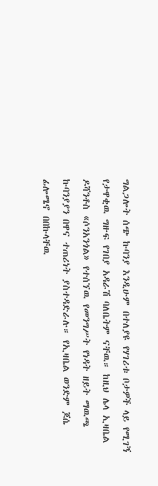ግልጋሎት ሰጭ ኩባንያ እንዲሁም በተለያዩ የሃገሪቱ ቦታዎች ላይ የሚገኝ የታዋቂዉ ግዙፍ የገበያ አዳራሽ ባለቤትም ናቸዉ። ከዚህ ሌላ ኢዛቤል ዶሻንቶስ «ሶንአንጎል» የተሰኘዉ የመንግሥት የነዳት ዘይት ማዉጫ ኩባንያያን በዋና ተጠሪነት ያስተዳድራሉ። የኢዛቤል ወንድም ጆሴ ፊሎሜኖ በበኩላቸዉ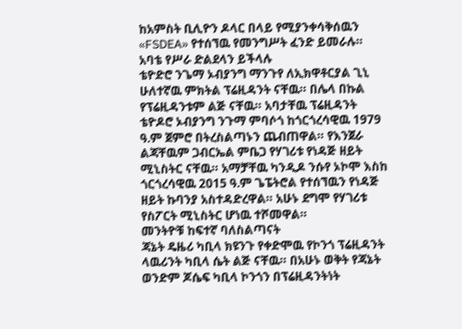ከአምስት ቢሊዮን ዶላር በላይ የሚያንቀሳቅሰዉን «FSDEA» የተሰኘዉ የመንግሥት ፈንድ ይመራሉ።
አባቴ የሥራ ድልደላን ይችላሉ
ቴዮድሮ ንጌማ ኦብያንግ ማንጉየ ለኢክዋቶርያል ጊኒ ሁለተኛዉ ምክትል ፕሬዚዳንት ናቸዉ። በሌላ በኩል የፕሬዚዳንቱም ልጅ ናቸዉ። አባታቸዉ ፕሬዚዳንት ቴዮዶሮ ኦብያንግ ንጉማ ምባሶጎ ከጎርጎረሳዊዉ 1979 ዓ.ም ጀምሮ በትረስልጣኑን ጨብጠዋል። የእንጀራ ልጃቸዉም ጋብርኤል ምቤጋ የሃገሪቱ የነዳጅ ዘይት ሚኒስትር ናቸዉ። አማቻቸዉ ካንዲዶ ንሱየ ኦኮሞ እስከ ጎርጎረሳዊዉ 2015 ዓ.ም ጌፔትሮል የተሰኘዉን የነዳጅ ዘይት ኩባንያ አስተዳድረዋል። አሁኑ ደግሞ የሃገሪቱ የስፖርት ሚኒስትር ሆነዉ ተሾመዋል።
መንትዮቹ ከፍተኛ ባለስልጣናት
ጃኔት ዴዜሪ ካቢላ ክዩንጉ የቀድሞዉ የኮንጎ ፕሬዚዳንት ላዉሪንት ካቢላ ሴት ልጅ ናቸዉ። በአሁኑ ወቅት የጃኔት ወንድም ጆሴፍ ካቢላ ኮንጎን በፕሬዚዳንትነት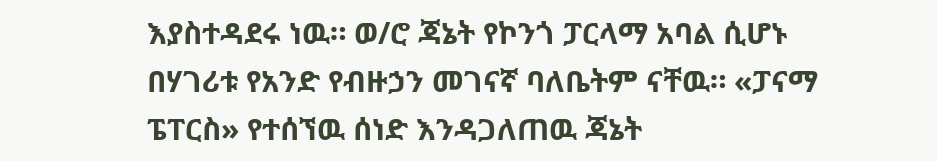እያስተዳደሩ ነዉ። ወ/ሮ ጃኔት የኮንጎ ፓርላማ አባል ሲሆኑ በሃገሪቱ የአንድ የብዙኃን መገናኛ ባለቤትም ናቸዉ። «ፓናማ ፔፐርስ» የተሰኘዉ ሰነድ እንዳጋለጠዉ ጃኔት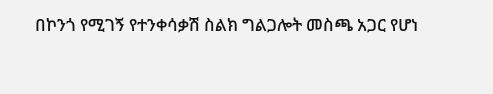በኮንጎ የሚገኝ የተንቀሳቃሽ ስልክ ግልጋሎት መስጫ አጋር የሆነ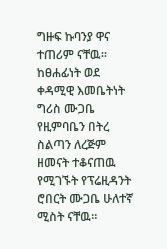ግዙፍ ኩባንያ ዋና ተጠሪም ናቸዉ።
ከፀሐፊነት ወደ ቀዳሚዊ እመቤትነት
ግሪስ ሙጋቤ የዚምባቤን በትረ ስልጣን ለረጅም ዘመናት ተቆናጠዉ የሚገኙት የፕሬዚዳንት ሮበርት ሙጋቤ ሁለተኛ ሚስት ናቸዉ።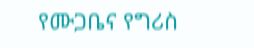የሙጋቤና የግሪስ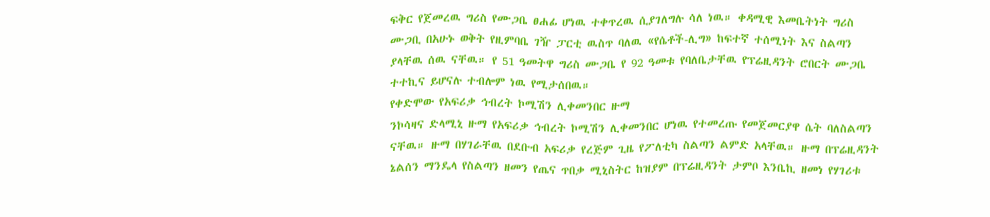ፍቅር የጀመረዉ ግሪስ የሙጋቤ ፀሐፊ ሆነዉ ተቀጥረዉ ሲያገለግሉ ሳለ ነዉ። ቀዳሚዊ እመቤትነት ግሪስ ሙጋቢ በአሁኑ ወቅት የዚምባቤ ገዥ ፓርቲ ዉስጥ ባለዉ «የሴቶች-ሊግ» ከፍተኛ ተሰሚነት እና ስልጣን ያላቸዉ ሰዉ ናቸዉ። የ 51 ዓመትዋ ግሪስ ሙጋቤ የ 92 ዓመቱ የባለቤታቸዉ የፕሬዚዳንት ሮበርት ሙጋቤ ተተኪና ይሆናሉ ተብሎም ነዉ የሚታሰበዉ።
የቀድሞው የአፍሪቃ ኅብረት ኮሚሽን ሊቀመንበር ዙማ
ንኮሳዛና ድላሚኒ ዙማ የአፍሪቃ ኅብረት ኮሚሽን ሊቀመንበር ሆነዉ የተመረጡ የመጀመርያዋ ሴት ባለስልጣን ናቸዉ። ዙማ በሃገራቸዉ በደቡብ አፍሪቃ የረጅም ጊዜ የፖለቲካ ስልጣን ልምድ አላቸዉ። ዙማ በፕሬዚዳንት ኔልሰን ማንዴላ የስልጣን ዘመን የጤና ጥበቃ ሚኒስትር ከዝያም በፕሬዚዳንት ታምቦ እንቤኪ ዘመነ የሃገሪቱ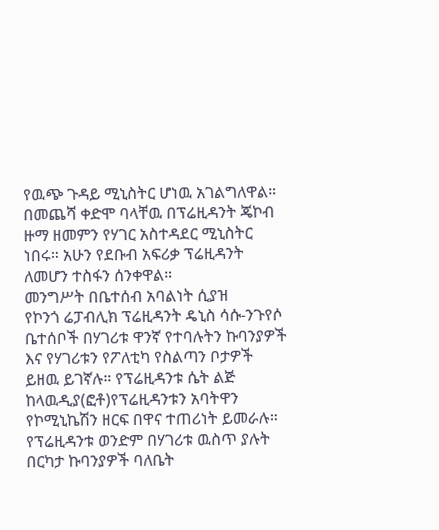የዉጭ ጉዳይ ሚኒስትር ሆነዉ አገልግለዋል። በመጨሻ ቀድሞ ባላቸዉ በፕሬዚዳንት ጄኮብ ዙማ ዘመምን የሃገር አስተዳደር ሚኒስትር ነበሩ። አሁን የደቡብ አፍሪቃ ፕሬዚዳንት ለመሆን ተስፋን ሰንቀዋል።
መንግሥት በቤተሰብ አባልነት ሲያዝ
የኮንጎ ሬፓብሊክ ፕሬዚዳንት ዴኒስ ሳሱ-ንጉየሶ ቤተሰቦች በሃገሪቱ ዋንኛ የተባሉትን ኩባንያዎች እና የሃገሪቱን የፖለቲካ የስልጣን ቦታዎች ይዘዉ ይገኛሉ። የፕሬዚዳንቱ ሴት ልጅ ከላዉዲያ(ፎቶ)የፕሬዚዳንቱን አባትዋን የኮሚኒኬሽን ዘርፍ በዋና ተጠሪነት ይመራሉ። የፕሬዚዳንቱ ወንድም በሃገሪቱ ዉስጥ ያሉት በርካታ ኩባንያዎች ባለቤት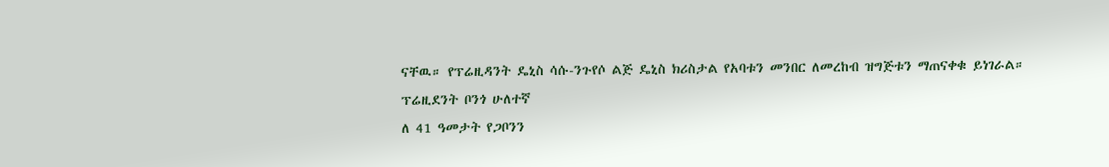ናቸዉ። የፕሬዚዳንት ዴኒስ ሳሱ-ንጉየሶ ልጅ ዴኒስ ክሪስታል የአባቱን መንበር ለመረከብ ዝግጅቱን ማጠናቀቁ ይነገራል።
ፕሬዚደንት ቦንጎ ሁለተኛ
ለ 41 ዓመታት የጋቦንን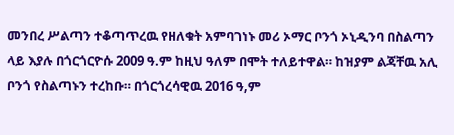መንበረ ሥልጣን ተቆጣጥረዉ የዘለቁት አምባገነኑ መሪ ኦማር ቦንጎ ኦኒዲንባ በስልጣን ላይ እያሉ በጎርጎርዮሱ 2009 ዓ.ም ከዚህ ዓለም በሞት ተለይተዋል። ከዝያም ልጃቸዉ አሊ ቦንጎ የስልጣኑን ተረከቡ። በጎርጎረሳዊዉ 2016 ዓ,ም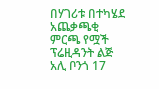በሃገሪቱ በተካሄደ አጨቃጫቂ ምርጫ የሟች ፕሬዚዳንት ልጅ አሊ ቦንጎ 17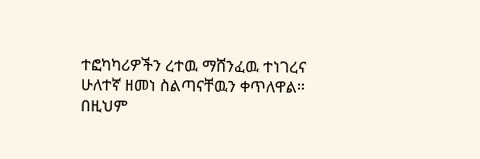ተፎካካሪዎችን ረተዉ ማሸንፈዉ ተነገረና ሁለተኛ ዘመነ ስልጣናቸዉን ቀጥለዋል። በዚህም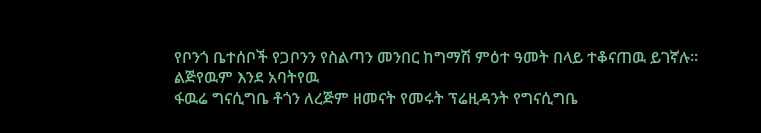የቦንጎ ቤተሰቦች የጋቦንን የስልጣን መንበር ከግማሽ ምዕተ ዓመት በላይ ተቆናጠዉ ይገኛሉ።
ልጅየዉም እንደ አባትየዉ
ፋዉሬ ግናሲግቤ ቶጎን ለረጅም ዘመናት የመሩት ፕሬዚዳንት የግናሲግቤ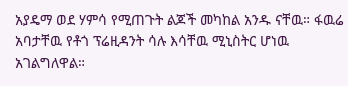አያዴማ ወደ ሃምሳ የሚጠጉት ልጆች መካከል አንዱ ናቸዉ። ፋዉሬ አባታቸዉ የቶጎ ፕሬዚዳንት ሳሉ እሳቸዉ ሚኒስትር ሆነዉ አገልግለዋል።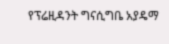የፕሬዚዳንት ግናሲግቤ አያዴማ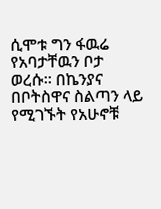ሲሞቱ ግን ፋዉሬ የአባታቸዉን ቦታ ወረሱ። በኬንያና በቦትስዋና ስልጣን ላይ የሚገኙት የአሁኖቹ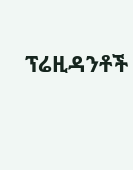ፕሬዚዳንቶች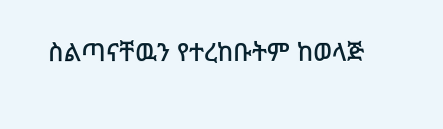ስልጣናቸዉን የተረከቡትም ከወላጅ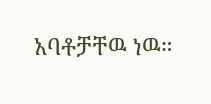አባቶቻቸዉ ነዉ።